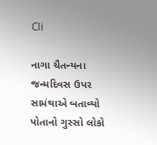Cli

નાગા ચૈતન્યના જન્મદિવસ ઉપર સામંથાએ બતાવ્યો પોતાનો ગુસ્સો લોકો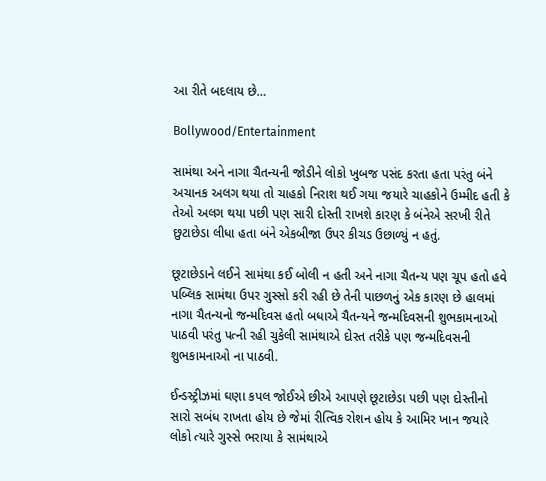આ રીતે બદલાય છે…

Bollywood/Entertainment

સામંથા અને નાગા ચૈતન્યની જોડીને લોકો ખુબજ પસંદ કરતા હતા પરંતુ બંને અચાનક અલગ થયા તો ચાહકો નિરાશ થઈ ગયા જયારે ચાહકોને ઉમ્મીદ હતી કે તેઓ અલગ થયા પછી પણ સારી દોસ્તી રાખશે કારણ કે બંનેએ સરખી રીતે છુટાછેડા લીધા હતા બંને એકબીજા ઉપર કીચડ ઉછાળ્યું ન હતું.

છૂટાછેડાને લઈને સામંથા કઈ બોલી ન હતી અને નાગા ચૈતન્ય પણ ચૂપ હતો હવે પબ્લિક સામંથા ઉપર ગુસ્સો કરી રહી છે તેની પાછળનું એક કારણ છે હાલમાં નાગા ચૈતન્યનો જન્મદિવસ હતો બધાએ ચૈતન્યને જન્મદિવસની શુભકામનાઓ પાઠવી પરંતુ પત્ની રહી ચુકેલી સામંથાએ દોસ્ત તરીકે પણ જન્મદિવસની શુભકામનાઓ ના પાઠવી.

ઈન્ડસ્ટ્રીઝમાં ઘણા કપલ જોઈએ છીએ આપણે છૂટાછેડા પછી પણ દોસ્તીનો સારો સબંધ રાખતા હોય છે જેમાં રીત્વિક રોશન હોય કે આમિર ખાન જયારે લોકો ત્યારે ગુસ્સે ભરાયા કે સામંથાએ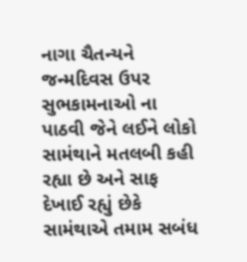નાગા ચૈતન્યને જન્મદિવસ ઉપર સુભકામનાઓ ના પાઠવી જેને લઈને લોકો સામંથાને મતલબી કહી રહ્યા છે અને સાફ દેખાઈ રહ્યું છેકે સામંથાએ તમામ સબંધ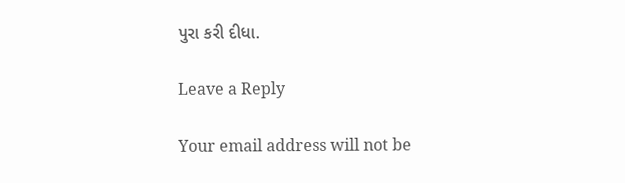પુરા કરી દીધા.

Leave a Reply

Your email address will not be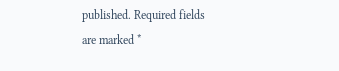published. Required fields are marked *